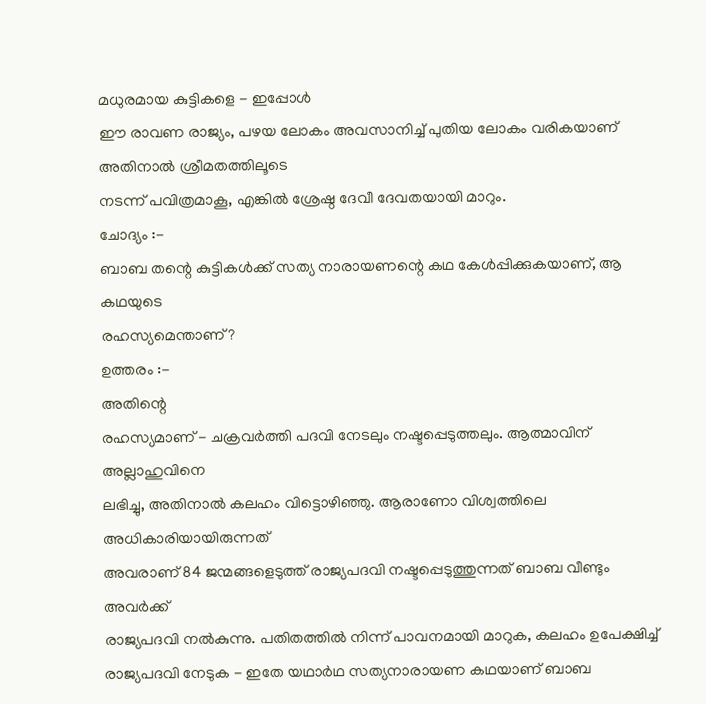മധുരമായ കുട്ടികളെ - ഇപ്പോൾ
ഈ രാവണ രാജ്യം, പഴയ ലോകം അവസാനിച്ച് പുതിയ ലോകം വരികയാണ് അതിനാൽ ശ്രീമതത്തിലൂടെ
നടന്ന് പവിത്രമാകൂ, എങ്കിൽ ശ്രേഷ്ഠ ദേവീ ദേവതയായി മാറും.
ചോദ്യം :-
ബാബ തന്റെ കുട്ടികൾക്ക് സത്യ നാരായണന്റെ കഥ കേൾപ്പിക്കുകയാണ്, ആ കഥയുടെ
രഹസ്യമെന്താണ്?
ഉത്തരം :-
അതിന്റെ
രഹസ്യമാണ് - ചക്രവർത്തി പദവി നേടലും നഷ്ടപ്പെടുത്തലും. ആത്മാവിന് അല്ലാഹുവിനെ
ലഭിച്ചു, അതിനാൽ കലഹം വിട്ടൊഴിഞ്ഞു. ആരാണോ വിശ്വത്തിലെ അധികാരിയായിരുന്നത്
അവരാണ് 84 ജന്മങ്ങളെടുത്ത് രാജ്യപദവി നഷ്ടപ്പെടുത്തുന്നത് ബാബ വീണ്ടും അവർക്ക്
രാജ്യപദവി നൽകുന്നു. പതിതത്തിൽ നിന്ന് പാവനമായി മാറുക, കലഹം ഉപേക്ഷിച്ച്
രാജ്യപദവി നേടുക - ഇതേ യഥാർഥ സത്യനാരായണ കഥയാണ് ബാബ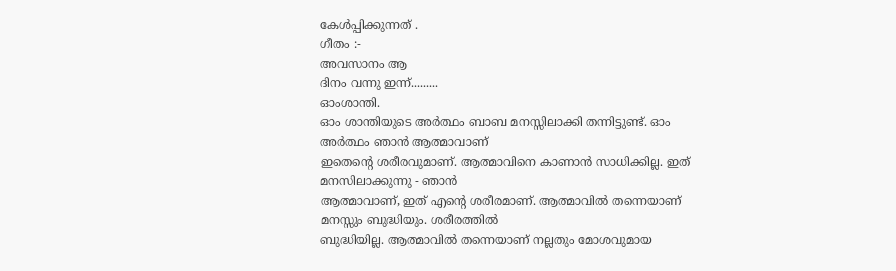കേൾപ്പിക്കുന്നത് .
ഗീതം :-
അവസാനം ആ
ദിനം വന്നു ഇന്ന്.........
ഓംശാന്തി.
ഓം ശാന്തിയുടെ അർത്ഥം ബാബ മനസ്സിലാക്കി തന്നിട്ടുണ്ട്. ഓം അർത്ഥം ഞാൻ ആത്മാവാണ്
ഇതെന്റെ ശരീരവുമാണ്. ആത്മാവിനെ കാണാൻ സാധിക്കില്ല. ഇത് മനസിലാക്കുന്നു - ഞാൻ
ആത്മാവാണ്, ഇത് എന്റെ ശരീരമാണ്. ആത്മാവിൽ തന്നെയാണ് മനസ്സും ബുദ്ധിയും. ശരീരത്തിൽ
ബുദ്ധിയില്ല. ആത്മാവിൽ തന്നെയാണ് നല്ലതും മോശവുമായ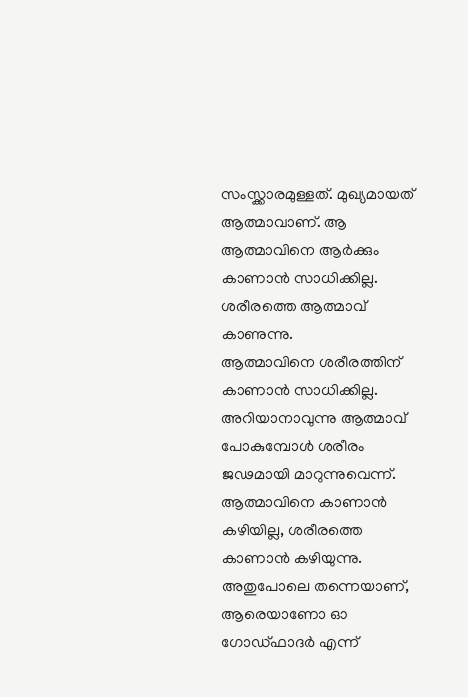സംസ്ക്കാരമുള്ളത്. മുഖ്യമായത്
ആത്മാവാണ്. ആ ആത്മാവിനെ ആർക്കും കാണാൻ സാധിക്കില്ല. ശരീരത്തെ ആത്മാവ് കാണുന്നു.
ആത്മാവിനെ ശരീരത്തിന് കാണാൻ സാധിക്കില്ല. അറിയാനാവുന്നു ആത്മാവ് പോകുമ്പോൾ ശരീരം
ജഢമായി മാറുന്നുവെന്ന്. ആത്മാവിനെ കാണാൻ കഴിയില്ല, ശരീരത്തെ കാണാൻ കഴിയുന്നു.
അതുപോലെ തന്നെയാണ്, ആരെയാണോ ഓ ഗോഡ്ഫാദർ എന്ന്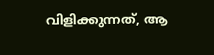വിളിക്കുന്നത്, ആ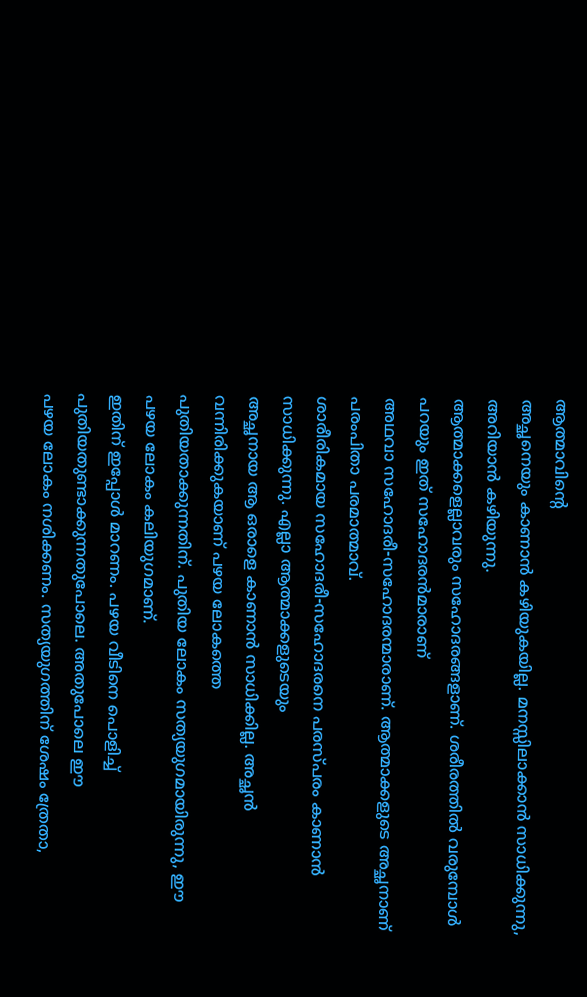ആത്മാവിന്റെ
അച്ഛനെയും കാണാൻ കഴിയുകയില്ല. മനസ്സിലാക്കാൻ സാധിക്കുന്നു, അറിയാൻ കഴിയുന്നു.
ആത്മാക്കളെല്ലാവരും സഹോദരങ്ങളാണ്. ശരീരത്തിൽ വരുമ്പോൾ പറയും ഇത് സഹോദരൻമാരാണ്
അഥവാ സഹോദരീ-സഹോദരന്മാരാണ്. ആത്മാക്കളുടെ അച്ഛനാണ് പരംപിതാ പരമാത്മാവ്.
ശാരീരികമായ സഹോദരീ-സഹോദരനെ പരസ്പരം കാണാൻ സാധിക്കുന്നു. എല്ലാ ആത്മാക്കളുടെയും
അച്ഛനായ ആ ഒരാളെ കാണാൻ സാധിക്കില്ല. അച്ഛൻ വന്നിരിക്കുകയാണ് പഴയ ലോകത്തെ
പുതിയതാക്കുന്നതിന്. പുതിയ ലോകം സത്യയുഗമായിരുന്നു, ഈ പഴയ ലോകം കലിയുഗമാണ്.
ഇതിന് ഇപ്പോൾ മാറണം. പഴയ വീടിനെ പൊളിച്ച് പുതിയതുണ്ടാക്കുന്നതുപോലെ. അതുപോലെ ഈ
പഴയ ലോകം നശിക്കണം. സത്യയുഗത്തിന് ശേഷം ത്രേതാ,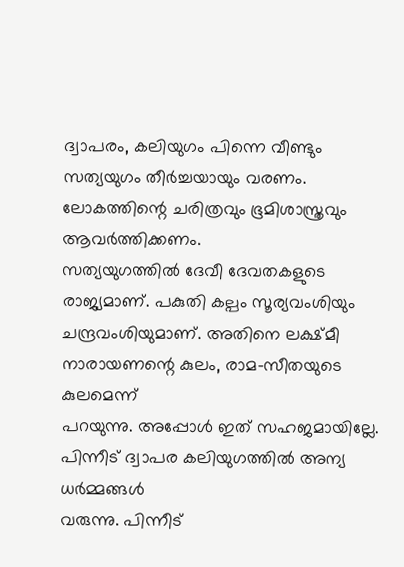ദ്വാപരം, കലിയുഗം പിന്നെ വീണ്ടും
സത്യയുഗം തീർച്ചയായും വരണം. ലോകത്തിന്റെ ചരിത്രവും ഭൂമിശാസ്ത്രവും ആവർത്തിക്കണം.
സത്യയുഗത്തിൽ ദേവീ ദേവതകളുടെ രാജ്യമാണ്. പകുതി കല്പം സൂര്യവംശിയും
ചന്ദ്രവംശിയുമാണ്. അതിനെ ലക്ഷ്മീ നാരായണന്റെ കുലം, രാമ-സീതയുടെ കുലമെന്ന്
പറയുന്നു. അപ്പോൾ ഇത് സഹജമായില്ലേ. പിന്നീട് ദ്വാപര കലിയുഗത്തിൽ അന്യ ധർമ്മങ്ങൾ
വരുന്നു. പിന്നീട്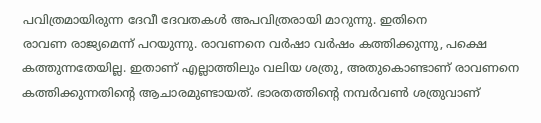പവിത്രമായിരുന്ന ദേവീ ദേവതകൾ അപവിത്രരായി മാറുന്നു. ഇതിനെ
രാവണ രാജ്യമെന്ന് പറയുന്നു. രാവണനെ വർഷാ വർഷം കത്തിക്കുന്നു, പക്ഷെ
കത്തുന്നതേയില്ല. ഇതാണ് എല്ലാത്തിലും വലിയ ശത്രു, അതുകൊണ്ടാണ് രാവണനെ
കത്തിക്കുന്നതിന്റെ ആചാരമുണ്ടായത്. ഭാരതത്തിന്റെ നമ്പർവൺ ശത്രുവാണ്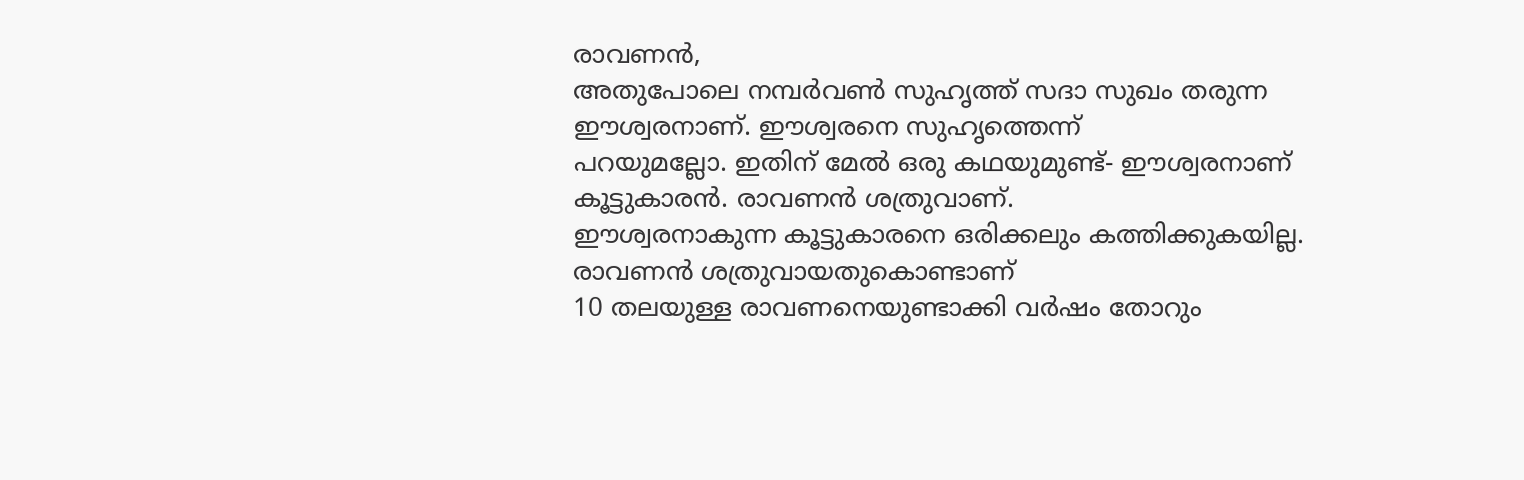രാവണൻ,
അതുപോലെ നമ്പർവൺ സുഹൃത്ത് സദാ സുഖം തരുന്ന ഈശ്വരനാണ്. ഈശ്വരനെ സുഹൃത്തെന്ന്
പറയുമല്ലോ. ഇതിന് മേൽ ഒരു കഥയുമുണ്ട്- ഈശ്വരനാണ് കൂട്ടുകാരൻ. രാവണൻ ശത്രുവാണ്.
ഈശ്വരനാകുന്ന കൂട്ടുകാരനെ ഒരിക്കലും കത്തിക്കുകയില്ല. രാവണൻ ശത്രുവായതുകൊണ്ടാണ്
10 തലയുള്ള രാവണനെയുണ്ടാക്കി വർഷം തോറും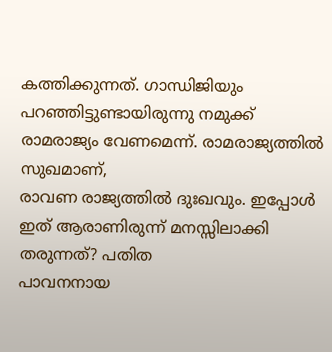കത്തിക്കുന്നത്. ഗാന്ധിജിയും
പറഞ്ഞിട്ടുണ്ടായിരുന്നു നമുക്ക് രാമരാജ്യം വേണമെന്ന്. രാമരാജ്യത്തിൽ സുഖമാണ്,
രാവണ രാജ്യത്തിൽ ദുഃഖവും. ഇപ്പോൾ ഇത് ആരാണിരുന്ന് മനസ്സിലാക്കി തരുന്നത്? പതിത
പാവനനായ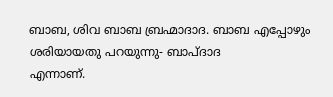ബാബ, ശിവ ബാബ ബ്രഹ്മാദാദ. ബാബ എപ്പോഴും ശരിയായതു പറയുന്നു- ബാപ്ദാദ
എന്നാണ്.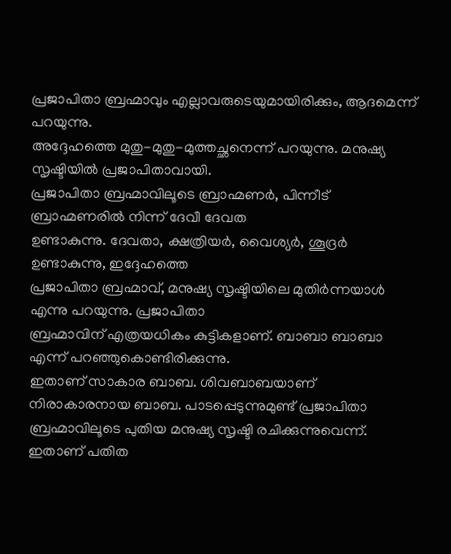പ്രജാപിതാ ബ്രഹ്മാവും എല്ലാവരുടെയുമായിരിക്കും, ആദമെന്ന് പറയുന്നു.
അദ്ദേഹത്തെ മുതു-മുതു-മുത്തച്ഛനെന്ന് പറയുന്നു. മനുഷ്യ സൃഷ്ടിയിൽ പ്രജാപിതാവായി.
പ്രജാപിതാ ബ്രഹ്മാവിലൂടെ ബ്രാഹ്മണർ, പിന്നീട് ബ്രാഹ്മണരിൽ നിന്ന് ദേവീ ദേവത
ഉണ്ടാകുന്നു. ദേവതാ, ക്ഷത്രിയർ, വൈശ്യർ, ശൂദ്രർ ഉണ്ടാകുന്നു, ഇദ്ദേഹത്തെ
പ്രജാപിതാ ബ്രഹ്മാവ്, മനുഷ്യ സൃഷ്ടിയിലെ മുതിർന്നയാൾ എന്നു പറയുന്നു. പ്രജാപിതാ
ബ്രഹ്മാവിന് എത്രയധികം കുട്ടികളാണ്. ബാബാ ബാബാ എന്ന് പറഞ്ഞുകൊണ്ടിരിക്കുന്നു.
ഇതാണ് സാകാര ബാബ. ശിവബാബയാണ് നിരാകാരനായ ബാബ. പാടപ്പെടുന്നുമുണ്ട് പ്രജാപിതാ
ബ്രഹ്മാവിലൂടെ പുതിയ മനുഷ്യ സൃഷ്ടി രചിക്കുന്നുവെന്ന്. ഇതാണ് പതിത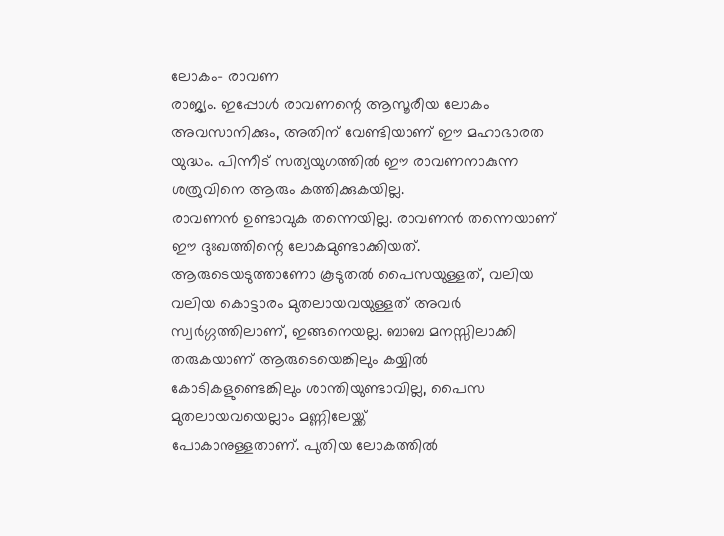ലോകം- രാവണ
രാജ്യം. ഇപ്പോൾ രാവണന്റെ ആസൂരീയ ലോകം അവസാനിക്കും, അതിന് വേണ്ടിയാണ് ഈ മഹാഭാരത
യുദ്ധം. പിന്നീട് സത്യയുഗത്തിൽ ഈ രാവണനാകുന്ന ശത്രുവിനെ ആരും കത്തിക്കുകയില്ല.
രാവണൻ ഉണ്ടാവുക തന്നെയില്ല. രാവണൻ തന്നെയാണ് ഈ ദുഃഖത്തിന്റെ ലോകമുണ്ടാക്കിയത്.
ആരുടെയടുത്താണോ കൂടുതൽ പൈസയുള്ളത്, വലിയ വലിയ കൊട്ടാരം മുതലായവയുള്ളത് അവർ
സ്വർഗ്ഗത്തിലാണ്, ഇങ്ങനെയല്ല. ബാബ മനസ്സിലാക്കി തരുകയാണ് ആരുടെയെങ്കിലും കയ്യിൽ
കോടികളുണ്ടെങ്കിലും ശാന്തിയുണ്ടാവില്ല, പൈസ മുതലായവയെല്ലാം മണ്ണിലേയ്ക്ക്
പോകാനുള്ളതാണ്. പുതിയ ലോകത്തിൽ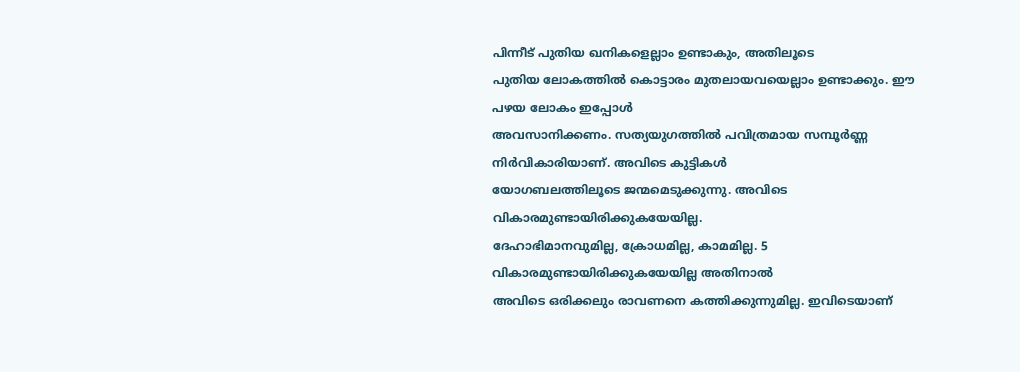പിന്നീട് പുതിയ ഖനികളെല്ലാം ഉണ്ടാകും, അതിലൂടെ
പുതിയ ലോകത്തിൽ കൊട്ടാരം മുതലായവയെല്ലാം ഉണ്ടാക്കും. ഈ പഴയ ലോകം ഇപ്പോൾ
അവസാനിക്കണം. സത്യയുഗത്തിൽ പവിത്രമായ സമ്പൂർണ്ണ നിർവികാരിയാണ്. അവിടെ കുട്ടികൾ
യോഗബലത്തിലൂടെ ജന്മമെടുക്കുന്നു. അവിടെ വികാരമുണ്ടായിരിക്കുകയേയില്ല.
ദേഹാഭിമാനവുമില്ല, ക്രോധമില്ല, കാമമില്ല. 5 വികാരമുണ്ടായിരിക്കുകയേയില്ല അതിനാൽ
അവിടെ ഒരിക്കലും രാവണനെ കത്തിക്കുന്നുമില്ല. ഇവിടെയാണ്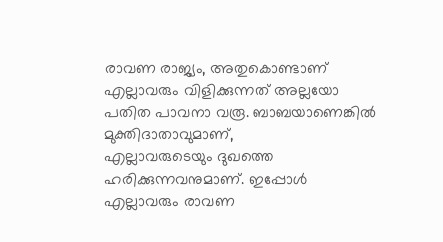രാവണ രാജ്യം, അതുകൊണ്ടാണ്
എല്ലാവരും വിളിക്കുന്നത് അല്ലയോ പതിത പാവനാ വരൂ. ബാബയാണെങ്കിൽ മുക്തിദാതാവുമാണ്,
എല്ലാവരുടെയും ദുഖത്തെ ഹരിക്കുന്നവനുമാണ്. ഇപ്പോൾ എല്ലാവരും രാവണ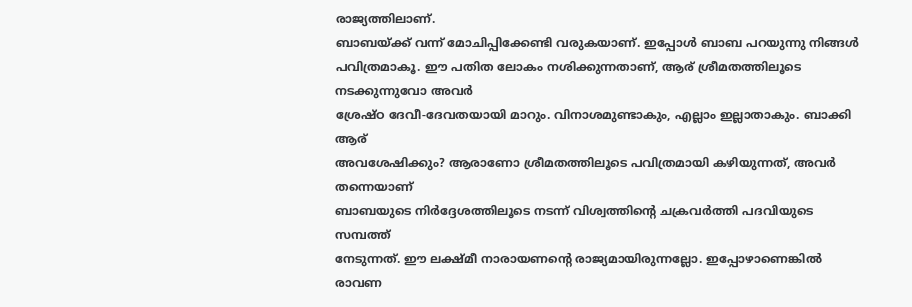രാജ്യത്തിലാണ്.
ബാബയ്ക്ക് വന്ന് മോചിപ്പിക്കേണ്ടി വരുകയാണ്. ഇപ്പോൾ ബാബ പറയുന്നു നിങ്ങൾ
പവിത്രമാകൂ. ഈ പതിത ലോകം നശിക്കുന്നതാണ്, ആര് ശ്രീമതത്തിലൂടെ നടക്കുന്നുവോ അവർ
ശ്രേഷ്ഠ ദേവീ-ദേവതയായി മാറും. വിനാശമുണ്ടാകും, എല്ലാം ഇല്ലാതാകും. ബാക്കി ആര്
അവശേഷിക്കും? ആരാണോ ശ്രീമതത്തിലൂടെ പവിത്രമായി കഴിയുന്നത്, അവർ തന്നെയാണ്
ബാബയുടെ നിർദ്ദേശത്തിലൂടെ നടന്ന് വിശ്വത്തിന്റെ ചക്രവർത്തി പദവിയുടെ സമ്പത്ത്
നേടുന്നത്. ഈ ലക്ഷ്മീ നാരായണന്റെ രാജ്യമായിരുന്നല്ലോ. ഇപ്പോഴാണെങ്കിൽ രാവണ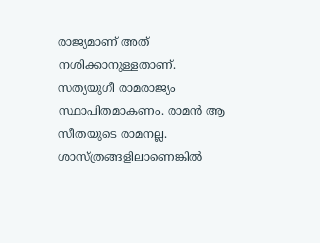രാജ്യമാണ് അത് നശിക്കാനുള്ളതാണ്. സത്യയുഗീ രാമരാജ്യം സ്ഥാപിതമാകണം. രാമൻ ആ
സീതയുടെ രാമനല്ല. ശാസ്ത്രങ്ങളിലാണെങ്കിൽ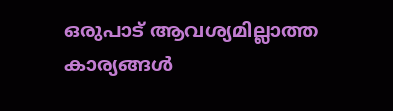ഒരുപാട് ആവശ്യമില്ലാത്ത കാര്യങ്ങൾ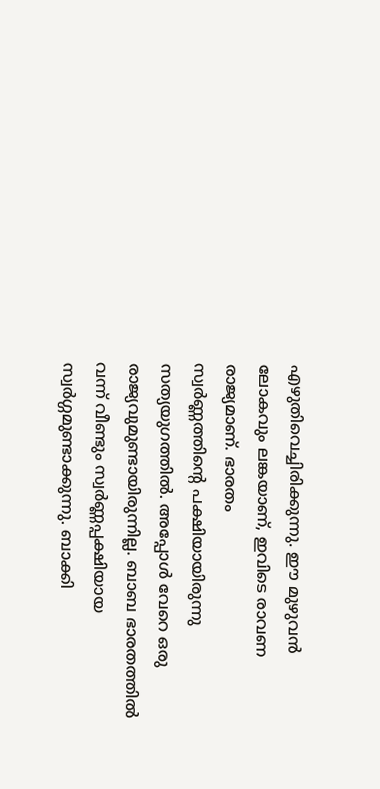എഴുതിവെച്ചിരിക്കുന്നു. ഈ മുഴുവൻ ലോകവും ലങ്കയാണ്, ഇവിടെ രാവണ രാജ്യമാണ്. ഭാരതം
സ്വർണ്ണത്തിന്റെ പക്ഷിയായിരുന്നു സത്യയുഗത്തിൽ. അപ്പോൾ വേറെ ഒരു
രാജ്യവുമുണ്ടായിരുന്നില്ല. ബാബ ഭാരതത്തിൽ വന്ന് വീണ്ടും സ്വർണ്ണപ്പക്ഷിയായ
സ്വർഗ്ഗമുണ്ടാക്കുന്നു. ബാക്കി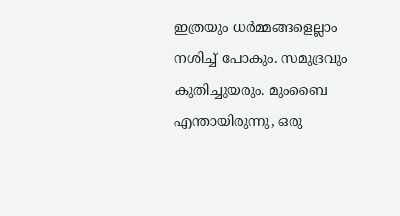ഇത്രയും ധർമ്മങ്ങളെല്ലാം നശിച്ച് പോകും. സമുദ്രവും
കുതിച്ചുയരും. മുംബൈ എന്തായിരുന്നു, ഒരു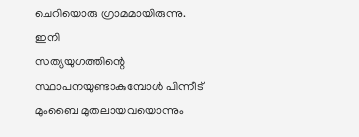ചെറിയൊരു ഗ്രാമമായിരുന്നു. ഇനി
സത്യയുഗത്തിന്റെ സ്ഥാപനയുണ്ടാകുമ്പോൾ പിന്നീട് മുംബൈ മുതലായവയൊന്നും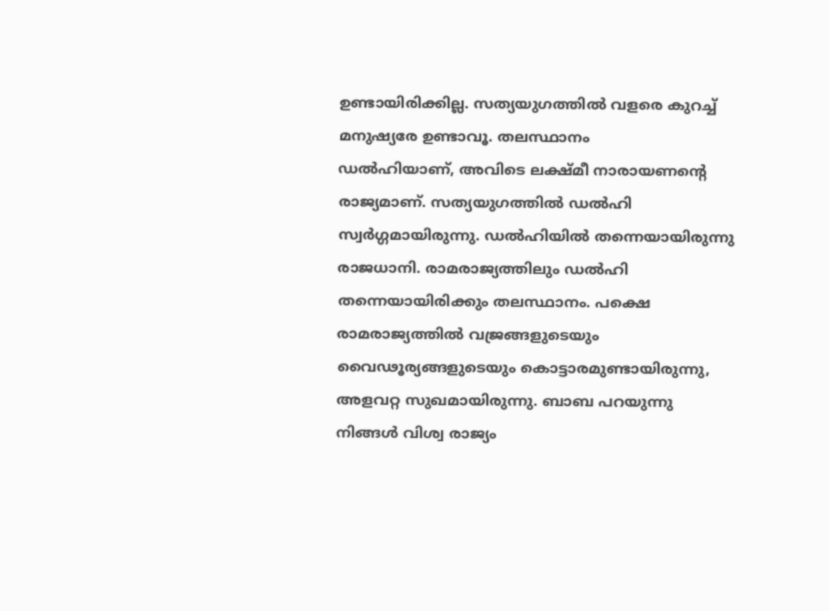ഉണ്ടായിരിക്കില്ല. സത്യയുഗത്തിൽ വളരെ കുറച്ച് മനുഷ്യരേ ഉണ്ടാവൂ. തലസ്ഥാനം
ഡൽഹിയാണ്, അവിടെ ലക്ഷ്മീ നാരായണന്റെ രാജ്യമാണ്. സത്യയുഗത്തിൽ ഡൽഹി
സ്വർഗ്ഗമായിരുന്നു. ഡൽഹിയിൽ തന്നെയായിരുന്നു രാജധാനി. രാമരാജ്യത്തിലും ഡൽഹി
തന്നെയായിരിക്കും തലസ്ഥാനം. പക്ഷെ രാമരാജ്യത്തിൽ വജ്രങ്ങളുടെയും
വൈഢൂര്യങ്ങളുടെയും കൊട്ടാരമുണ്ടായിരുന്നു, അളവറ്റ സുഖമായിരുന്നു. ബാബ പറയുന്നു
നിങ്ങൾ വിശ്വ രാജ്യം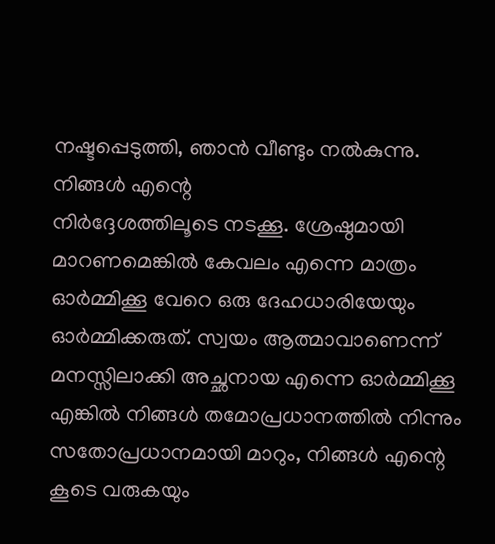നഷ്ടപ്പെടുത്തി, ഞാൻ വീണ്ടും നൽകുന്നു. നിങ്ങൾ എന്റെ
നിർദ്ദേശത്തിലൂടെ നടക്കൂ. ശ്രേഷ്ഠമായി മാറണമെങ്കിൽ കേവലം എന്നെ മാത്രം
ഓർമ്മിക്കൂ വേറെ ഒരു ദേഹധാരിയേയും ഓർമ്മിക്കരുത്. സ്വയം ആത്മാവാണെന്ന്
മനസ്സിലാക്കി അച്ഛനായ എന്നെ ഓർമ്മിക്കൂ എങ്കിൽ നിങ്ങൾ തമോപ്രധാനത്തിൽ നിന്നും
സതോപ്രധാനമായി മാറും, നിങ്ങൾ എന്റെ കൂടെ വരുകയും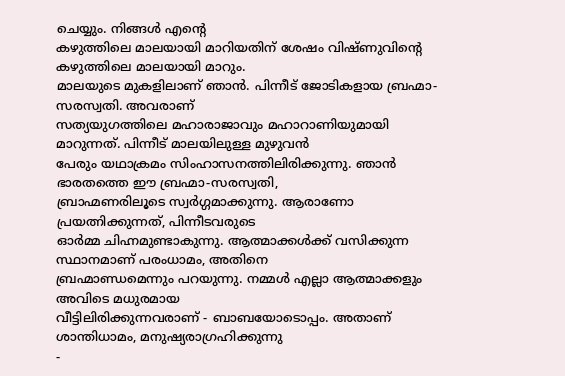ചെയ്യും. നിങ്ങൾ എന്റെ
കഴുത്തിലെ മാലയായി മാറിയതിന് ശേഷം വിഷ്ണുവിന്റെ കഴുത്തിലെ മാലയായി മാറും.
മാലയുടെ മുകളിലാണ് ഞാൻ. പിന്നീട് ജോടികളായ ബ്രഹ്മാ-സരസ്വതി. അവരാണ്
സത്യയുഗത്തിലെ മഹാരാജാവും മഹാറാണിയുമായി മാറുന്നത്. പിന്നീട് മാലയിലുള്ള മുഴുവൻ
പേരും യഥാക്രമം സിംഹാസനത്തിലിരിക്കുന്നു. ഞാൻ ഭാരതത്തെ ഈ ബ്രഹ്മാ-സരസ്വതി,
ബ്രാഹ്മണരിലൂടെ സ്വർഗ്ഗമാക്കുന്നു. ആരാണോ പ്രയത്നിക്കുന്നത്, പിന്നീടവരുടെ
ഓർമ്മ ചിഹ്നമുണ്ടാകുന്നു. ആത്മാക്കൾക്ക് വസിക്കുന്ന സ്ഥാനമാണ് പരംധാമം, അതിനെ
ബ്രഹ്മാണ്ഡമെന്നും പറയുന്നു. നമ്മൾ എല്ലാ ആത്മാക്കളും അവിടെ മധുരമായ
വീട്ടിലിരിക്കുന്നവരാണ് - ബാബയോടൊപ്പം. അതാണ് ശാന്തിധാമം, മനുഷ്യരാഗ്രഹിക്കുന്നു
-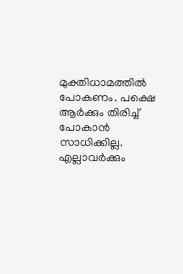മുക്തിധാമത്തിൽ പോകണം. പക്ഷെ ആർക്കും തിരിച്ച് പോകാൻ സാധിക്കില്ല. എല്ലാവർക്കും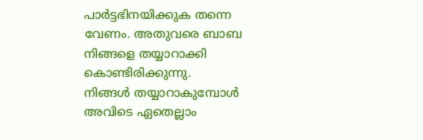പാർട്ടഭിനയിക്കുക തന്നെ വേണം. അതുവരെ ബാബ നിങ്ങളെ തയ്യാറാക്കി കൊണ്ടിരിക്കുന്നു.
നിങ്ങൾ തയ്യാറാകുമ്പോൾ അവിടെ ഏതെല്ലാം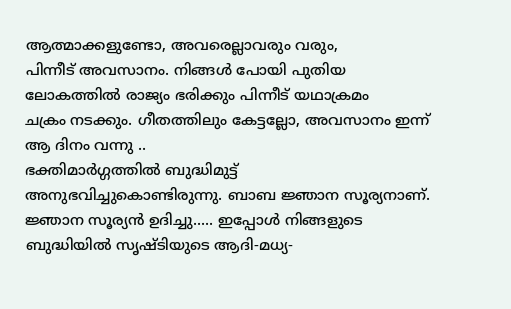ആത്മാക്കളുണ്ടോ, അവരെല്ലാവരും വരും,
പിന്നീട് അവസാനം. നിങ്ങൾ പോയി പുതിയ ലോകത്തിൽ രാജ്യം ഭരിക്കും പിന്നീട് യഥാക്രമം
ചക്രം നടക്കും. ഗീതത്തിലും കേട്ടല്ലോ, അവസാനം ഇന്ന് ആ ദിനം വന്നു ..
ഭക്തിമാർഗ്ഗത്തിൽ ബുദ്ധിമുട്ട് അനുഭവിച്ചുകൊണ്ടിരുന്നു. ബാബ ജ്ഞാന സൂര്യനാണ്.
ജ്ഞാന സൂര്യൻ ഉദിച്ചു..... ഇപ്പോൾ നിങ്ങളുടെ ബുദ്ധിയിൽ സൃഷ്ടിയുടെ ആദി-മധ്യ-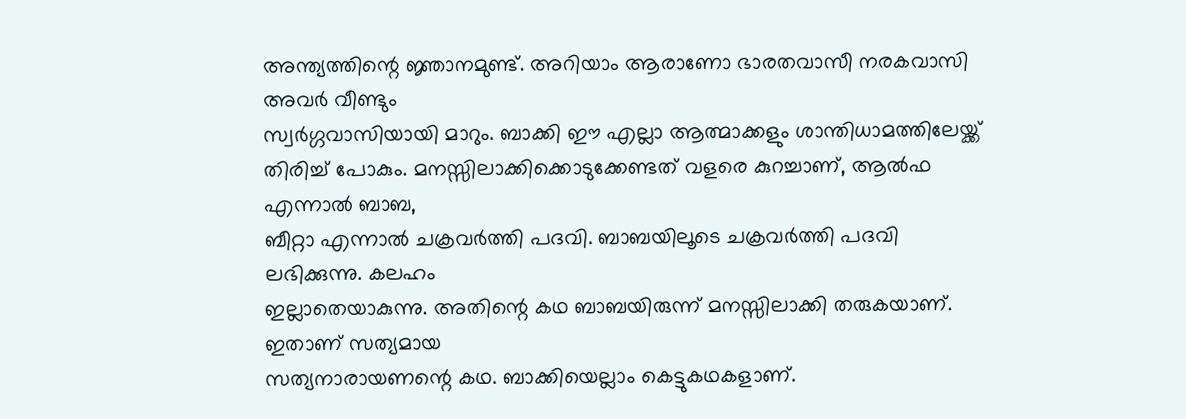അന്ത്യത്തിന്റെ ജ്ഞാനമുണ്ട്. അറിയാം ആരാണോ ഭാരതവാസീ നരകവാസി അവർ വീണ്ടും
സ്വർഗ്ഗവാസിയായി മാറും. ബാക്കി ഈ എല്ലാ ആത്മാക്കളും ശാന്തിധാമത്തിലേയ്ക്ക്
തിരിച്ച് പോകും. മനസ്സിലാക്കിക്കൊടുക്കേണ്ടത് വളരെ കുറച്ചാണ്, ആൽഫ എന്നാൽ ബാബ,
ബീറ്റാ എന്നാൽ ചക്രവർത്തി പദവി. ബാബയിലൂടെ ചക്രവർത്തി പദവി ലഭിക്കുന്നു. കലഹം
ഇല്ലാതെയാകുന്നു. അതിന്റെ കഥ ബാബയിരുന്ന് മനസ്സിലാക്കി തരുകയാണ്. ഇതാണ് സത്യമായ
സത്യനാരായണന്റെ കഥ. ബാക്കിയെല്ലാം കെട്ടുകഥകളാണ്.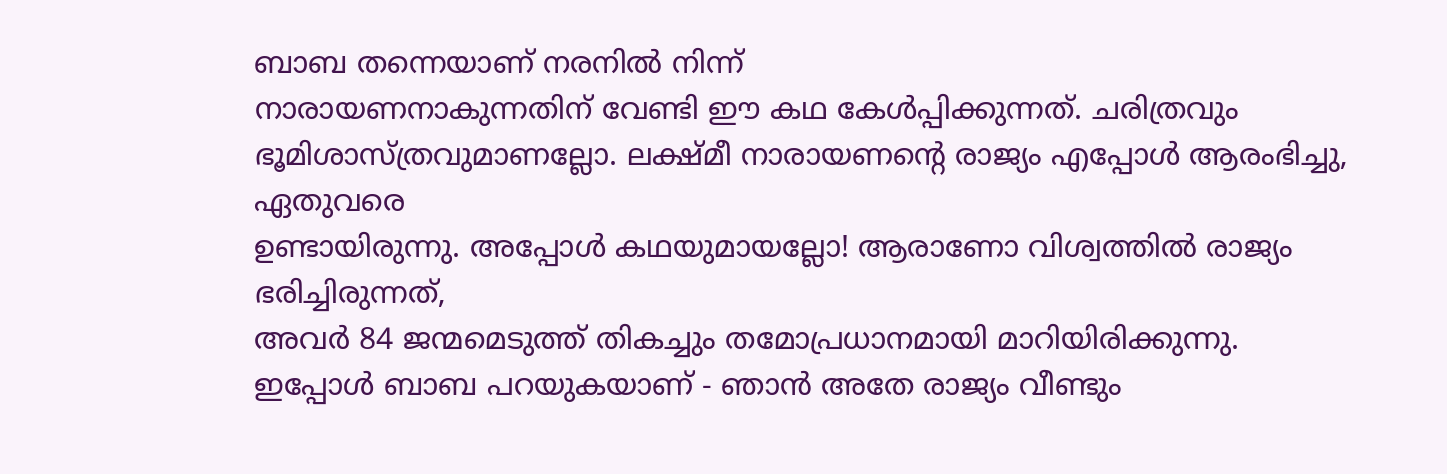ബാബ തന്നെയാണ് നരനിൽ നിന്ന്
നാരായണനാകുന്നതിന് വേണ്ടി ഈ കഥ കേൾപ്പിക്കുന്നത്. ചരിത്രവും
ഭൂമിശാസ്ത്രവുമാണല്ലോ. ലക്ഷ്മീ നാരായണന്റെ രാജ്യം എപ്പോൾ ആരംഭിച്ചു, ഏതുവരെ
ഉണ്ടായിരുന്നു. അപ്പോൾ കഥയുമായല്ലോ! ആരാണോ വിശ്വത്തിൽ രാജ്യം ഭരിച്ചിരുന്നത്,
അവർ 84 ജന്മമെടുത്ത് തികച്ചും തമോപ്രധാനമായി മാറിയിരിക്കുന്നു.
ഇപ്പോൾ ബാബ പറയുകയാണ് - ഞാൻ അതേ രാജ്യം വീണ്ടും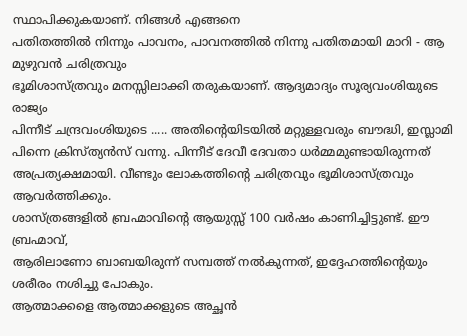സ്ഥാപിക്കുകയാണ്. നിങ്ങൾ എങ്ങനെ
പതിതത്തിൽ നിന്നും പാവനം, പാവനത്തിൽ നിന്നു പതിതമായി മാറി - ആ മുഴുവൻ ചരിത്രവും
ഭൂമിശാസ്ത്രവും മനസ്സിലാക്കി തരുകയാണ്. ആദ്യമാദ്യം സൂര്യവംശിയുടെ രാജ്യം
പിന്നീട് ചന്ദ്രവംശിയുടെ ..... അതിന്റെയിടയിൽ മറ്റുള്ളവരും ബൗദ്ധി, ഇസ്ലാമി
പിന്നെ ക്രിസ്ത്യൻസ് വന്നു. പിന്നീട് ദേവീ ദേവതാ ധർമ്മമുണ്ടായിരുന്നത്
അപ്രത്യക്ഷമായി. വീണ്ടും ലോകത്തിന്റെ ചരിത്രവും ഭൂമിശാസ്ത്രവും ആവർത്തിക്കും.
ശാസ്ത്രങ്ങളിൽ ബ്രഹ്മാവിന്റെ ആയുസ്സ് 100 വർഷം കാണിച്ചിട്ടുണ്ട്. ഈ ബ്രഹ്മാവ്,
ആരിലാണോ ബാബയിരുന്ന് സമ്പത്ത് നൽകുന്നത്, ഇദ്ദേഹത്തിന്റെയും ശരീരം നശിച്ചു പോകും.
ആത്മാക്കളെ ആത്മാക്കളുടെ അച്ഛൻ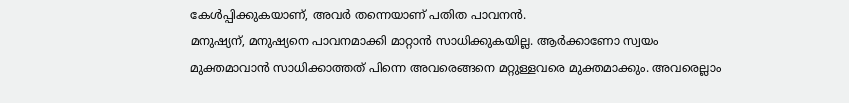കേൾപ്പിക്കുകയാണ്, അവർ തന്നെയാണ് പതിത പാവനൻ.
മനുഷ്യന്, മനുഷ്യനെ പാവനമാക്കി മാറ്റാൻ സാധിക്കുകയില്ല. ആർക്കാണോ സ്വയം
മുക്തമാവാൻ സാധിക്കാത്തത് പിന്നെ അവരെങ്ങനെ മറ്റുള്ളവരെ മുക്തമാക്കും. അവരെല്ലാം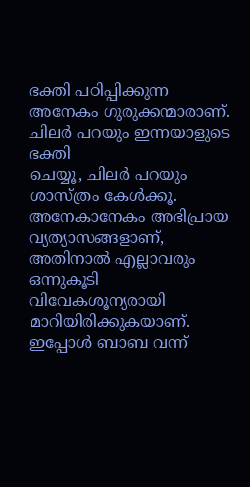ഭക്തി പഠിപ്പിക്കുന്ന അനേകം ഗുരുക്കന്മാരാണ്. ചിലർ പറയും ഇന്നയാളുടെ ഭക്തി
ചെയ്യൂ, ചിലർ പറയും ശാസ്ത്രം കേൾക്കൂ. അനേകാനേകം അഭിപ്രായ വ്യത്യാസങ്ങളാണ്,
അതിനാൽ എല്ലാവരും ഒന്നുകൂടി വിവേകശൂന്യരായി മാറിയിരിക്കുകയാണ്. ഇപ്പോൾ ബാബ വന്ന്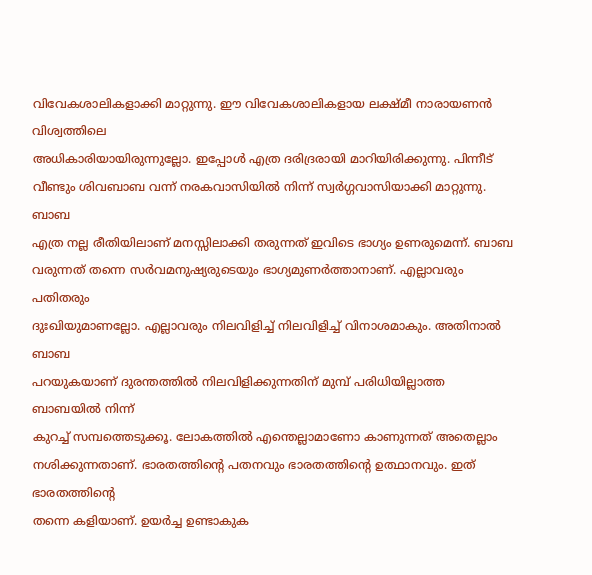വിവേകശാലികളാക്കി മാറ്റുന്നു. ഈ വിവേകശാലികളായ ലക്ഷ്മീ നാരായണൻ വിശ്വത്തിലെ
അധികാരിയായിരുന്നുല്ലോ. ഇപ്പോൾ എത്ര ദരിദ്രരായി മാറിയിരിക്കുന്നു. പിന്നീട്
വീണ്ടും ശിവബാബ വന്ന് നരകവാസിയിൽ നിന്ന് സ്വർഗ്ഗവാസിയാക്കി മാറ്റുന്നു. ബാബ
എത്ര നല്ല രീതിയിലാണ് മനസ്സിലാക്കി തരുന്നത് ഇവിടെ ഭാഗ്യം ഉണരുമെന്ന്. ബാബ
വരുന്നത് തന്നെ സർവമനുഷ്യരുടെയും ഭാഗ്യമുണർത്താനാണ്. എല്ലാവരും പതിതരും
ദുഃഖിയുമാണല്ലോ. എല്ലാവരും നിലവിളിച്ച് നിലവിളിച്ച് വിനാശമാകും. അതിനാൽ ബാബ
പറയുകയാണ് ദുരന്തത്തിൽ നിലവിളിക്കുന്നതിന് മുമ്പ് പരിധിയില്ലാത്ത ബാബയിൽ നിന്ന്
കുറച്ച് സമ്പത്തെടുക്കൂ. ലോകത്തിൽ എന്തെല്ലാമാണോ കാണുന്നത് അതെല്ലാം
നശിക്കുന്നതാണ്. ഭാരതത്തിന്റെ പതനവും ഭാരതത്തിന്റെ ഉത്ഥാനവും. ഇത് ഭാരതത്തിന്റെ
തന്നെ കളിയാണ്. ഉയർച്ച ഉണ്ടാകുക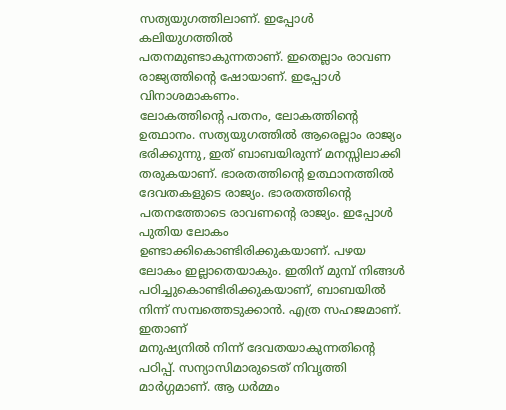സത്യയുഗത്തിലാണ്. ഇപ്പോൾ കലിയുഗത്തിൽ
പതനമുണ്ടാകുന്നതാണ്. ഇതെല്ലാം രാവണ രാജ്യത്തിന്റെ ഷോയാണ്. ഇപ്പോൾ വിനാശമാകണം.
ലോകത്തിന്റെ പതനം, ലോകത്തിന്റെ ഉത്ഥാനം. സത്യയുഗത്തിൽ ആരെല്ലാം രാജ്യം
ഭരിക്കുന്നു, ഇത് ബാബയിരുന്ന് മനസ്സിലാക്കി തരുകയാണ്. ഭാരതത്തിന്റെ ഉത്ഥാനത്തിൽ
ദേവതകളുടെ രാജ്യം. ഭാരതത്തിന്റെ പതനത്തോടെ രാവണന്റെ രാജ്യം. ഇപ്പോൾ പുതിയ ലോകം
ഉണ്ടാക്കികൊണ്ടിരിക്കുകയാണ്. പഴയ ലോകം ഇല്ലാതെയാകും. ഇതിന് മുമ്പ് നിങ്ങൾ
പഠിച്ചുകൊണ്ടിരിക്കുകയാണ്, ബാബയിൽ നിന്ന് സമ്പത്തെടുക്കാൻ. എത്ര സഹജമാണ്. ഇതാണ്
മനുഷ്യനിൽ നിന്ന് ദേവതയാകുന്നതിന്റെ പഠിപ്പ്. സന്യാസിമാരുടെത് നിവൃത്തി
മാർഗ്ഗമാണ്. ആ ധർമ്മം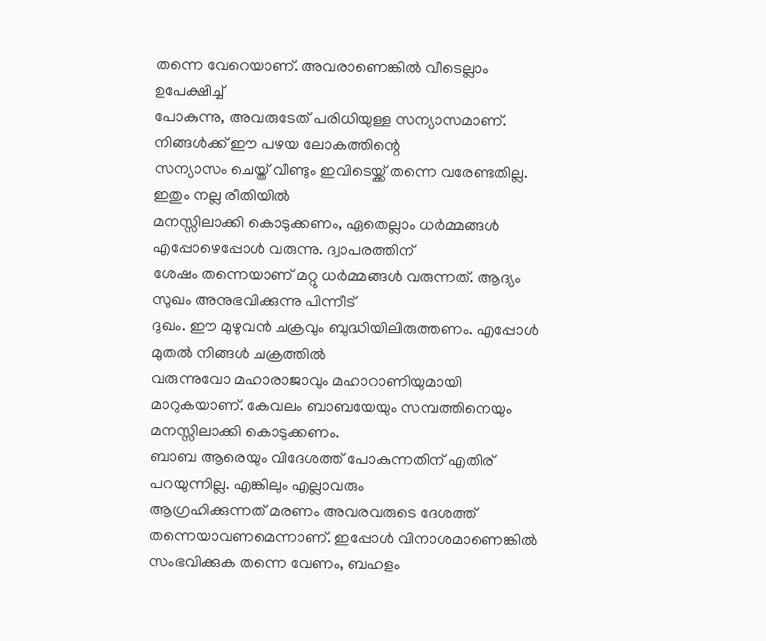തന്നെ വേറെയാണ്. അവരാണെങ്കിൽ വീടെല്ലാം ഉപേക്ഷിച്ച്
പോകുന്നു, അവരുടേത് പരിധിയുള്ള സന്യാസമാണ്. നിങ്ങൾക്ക് ഈ പഴയ ലോകത്തിന്റെ
സന്യാസം ചെയ്ത് വീണ്ടും ഇവിടെയ്ക്ക് തന്നെ വരേണ്ടതില്ല. ഇതും നല്ല രീതിയിൽ
മനസ്സിലാക്കി കൊടുക്കണം, ഏതെല്ലാം ധർമ്മങ്ങൾ എപ്പോഴെപ്പോൾ വരുന്നു. ദ്വാപരത്തിന്
ശേഷം തന്നെയാണ് മറ്റു ധർമ്മങ്ങൾ വരുന്നത്. ആദ്യം സുഖം അനുഭവിക്കുന്നു പിന്നീട്
ദുഖം. ഈ മുഴുവൻ ചക്രവും ബുദ്ധിയിലിരുത്തണം. എപ്പോൾ മുതൽ നിങ്ങൾ ചക്രത്തിൽ
വരുന്നുവോ മഹാരാജാവും മഹാറാണിയുമായി മാറുകയാണ്. കേവലം ബാബയേയും സമ്പത്തിനെയും
മനസ്സിലാക്കി കൊടുക്കണം.
ബാബ ആരെയും വിദേശത്ത് പോകുന്നതിന് എതിര് പറയുന്നില്ല. എങ്കിലും എല്ലാവരും
ആഗ്രഹിക്കുന്നത് മരണം അവരവരുടെ ദേശത്ത് തന്നെയാവണമെന്നാണ്. ഇപ്പോൾ വിനാശമാണെങ്കിൽ
സംഭവിക്കുക തന്നെ വേണം, ബഹളം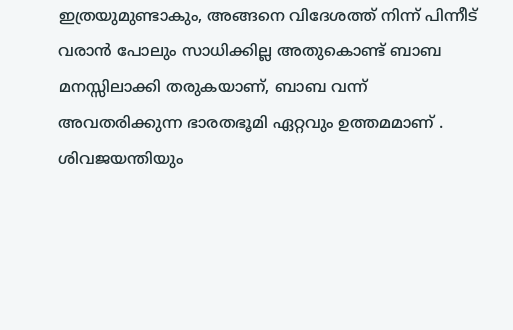ഇത്രയുമുണ്ടാകും, അങ്ങനെ വിദേശത്ത് നിന്ന് പിന്നീട്
വരാൻ പോലും സാധിക്കില്ല അതുകൊണ്ട് ബാബ മനസ്സിലാക്കി തരുകയാണ്, ബാബ വന്ന്
അവതരിക്കുന്ന ഭാരതഭൂമി ഏറ്റവും ഉത്തമമാണ് . ശിവജയന്തിയും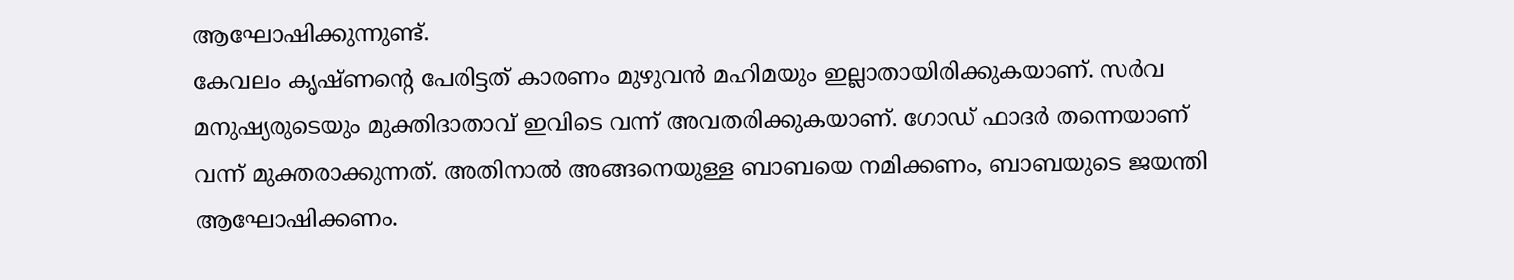ആഘോഷിക്കുന്നുണ്ട്.
കേവലം കൃഷ്ണന്റെ പേരിട്ടത് കാരണം മുഴുവൻ മഹിമയും ഇല്ലാതായിരിക്കുകയാണ്. സർവ
മനുഷ്യരുടെയും മുക്തിദാതാവ് ഇവിടെ വന്ന് അവതരിക്കുകയാണ്. ഗോഡ് ഫാദർ തന്നെയാണ്
വന്ന് മുക്തരാക്കുന്നത്. അതിനാൽ അങ്ങനെയുള്ള ബാബയെ നമിക്കണം, ബാബയുടെ ജയന്തി
ആഘോഷിക്കണം.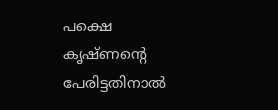പക്ഷെ കൃഷ്ണന്റെ പേരിട്ടതിനാൽ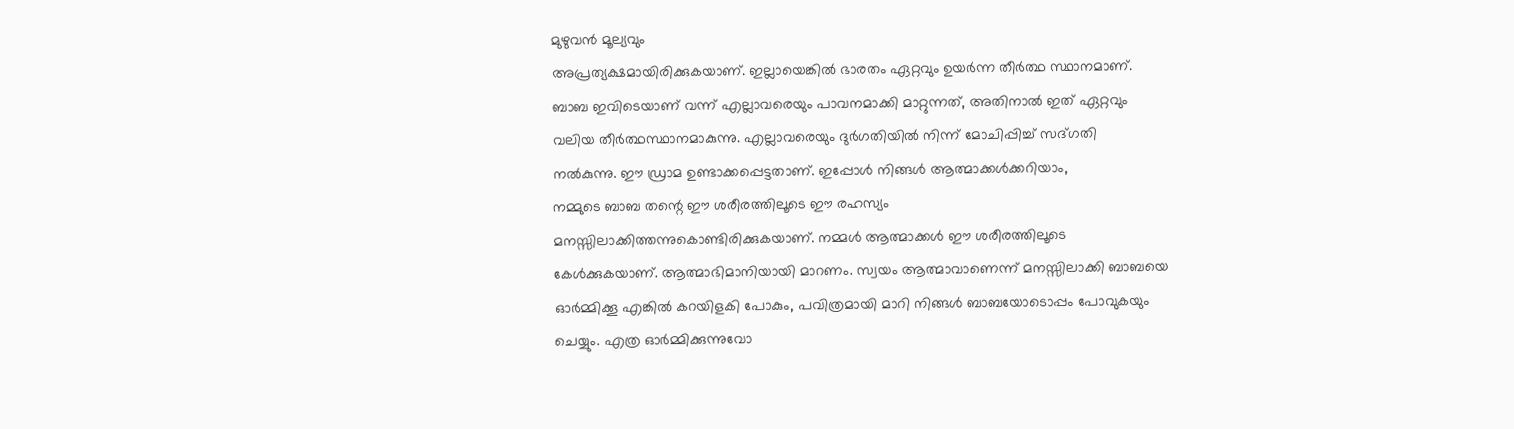മുഴുവൻ മൂല്യവും
അപ്രത്യക്ഷമായിരിക്കുകയാണ്. ഇല്ലായെങ്കിൽ ഭാരതം ഏറ്റവും ഉയർന്ന തീർത്ഥ സ്ഥാനമാണ്.
ബാബ ഇവിടെയാണ് വന്ന് എല്ലാവരെയും പാവനമാക്കി മാറ്റുന്നത്, അതിനാൽ ഇത് ഏറ്റവും
വലിയ തീർത്ഥസ്ഥാനമാകുന്നു. എല്ലാവരെയും ദുർഗതിയിൽ നിന്ന് മോചിപ്പിച്ച് സദ്ഗതി
നൽകുന്നു. ഈ ഡ്രാമ ഉണ്ടാക്കപ്പെട്ടതാണ്. ഇപ്പോൾ നിങ്ങൾ ആത്മാക്കൾക്കറിയാം,
നമ്മുടെ ബാബ തന്റെ ഈ ശരീരത്തിലൂടെ ഈ രഹസ്യം
മനസ്സിലാക്കിത്തന്നുകൊണ്ടിരിക്കുകയാണ്. നമ്മൾ ആത്മാക്കൾ ഈ ശരീരത്തിലൂടെ
കേൾക്കുകയാണ്. ആത്മാഭിമാനിയായി മാറണം. സ്വയം ആത്മാവാണെന്ന് മനസ്സിലാക്കി ബാബയെ
ഓർമ്മിക്കൂ എങ്കിൽ കറയിളകി പോകും, പവിത്രമായി മാറി നിങ്ങൾ ബാബയോടൊപ്പം പോവുകയും
ചെയ്യും. എത്ര ഓർമ്മിക്കുന്നുവോ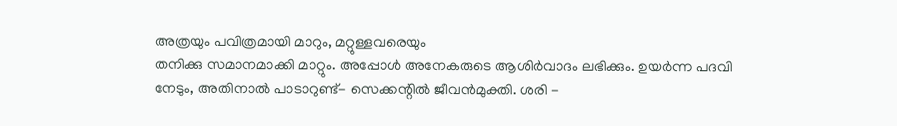അത്രയും പവിത്രമായി മാറും, മറ്റുള്ളവരെയും
തനിക്കു സമാനമാക്കി മാറ്റും. അപ്പോൾ അനേകരുടെ ആശിർവാദം ലഭിക്കും. ഉയർന്ന പദവി
നേടും, അതിനാൽ പാടാറുണ്ട്- സെക്കന്റിൽ ജീവൻമുക്തി. ശരി -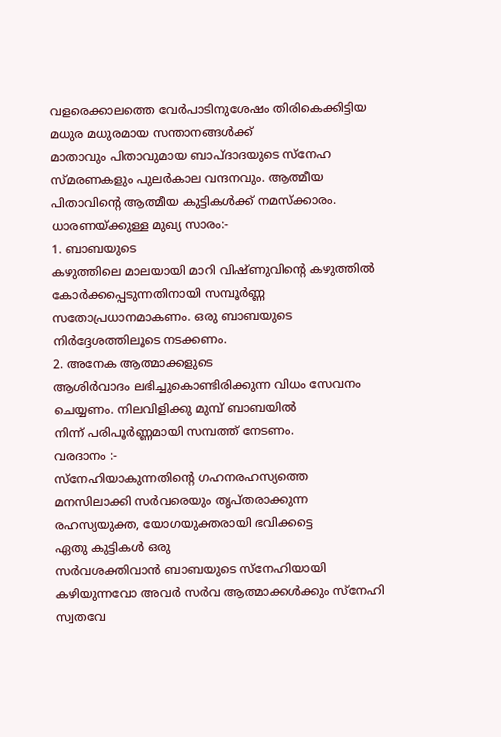വളരെക്കാലത്തെ വേർപാടിനുശേഷം തിരികെക്കിട്ടിയ മധുര മധുരമായ സന്താനങ്ങൾക്ക്
മാതാവും പിതാവുമായ ബാപ്ദാദയുടെ സ്നേഹ സ്മരണകളും പുലർകാല വന്ദനവും. ആത്മീയ
പിതാവിന്റെ ആത്മീയ കുട്ടികൾക്ക് നമസ്ക്കാരം.
ധാരണയ്ക്കുള്ള മുഖ്യ സാരം:-
1. ബാബയുടെ
കഴുത്തിലെ മാലയായി മാറി വിഷ്ണുവിന്റെ കഴുത്തിൽ കോർക്കപ്പെടുന്നതിനായി സമ്പൂർണ്ണ
സതോപ്രധാനമാകണം. ഒരു ബാബയുടെ നിർദ്ദേശത്തിലൂടെ നടക്കണം.
2. അനേക ആത്മാക്കളുടെ
ആശിർവാദം ലഭിച്ചുകൊണ്ടിരിക്കുന്ന വിധം സേവനം ചെയ്യണം. നിലവിളിക്കു മുമ്പ് ബാബയിൽ
നിന്ന് പരിപൂർണ്ണമായി സമ്പത്ത് നേടണം.
വരദാനം :-
സ്നേഹിയാകുന്നതിന്റെ ഗഹനരഹസ്യത്തെ മനസിലാക്കി സർവരെയും തൃപ്തരാക്കുന്ന
രഹസ്യയുക്ത, യോഗയുക്തരായി ഭവിക്കട്ടെ
ഏതു കുട്ടികൾ ഒരു
സർവശക്തിവാൻ ബാബയുടെ സ്നേഹിയായി കഴിയുന്നവോ അവർ സർവ ആത്മാക്കൾക്കും സ്നേഹി
സ്വതവേ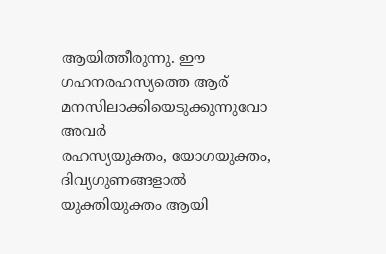ആയിത്തീരുന്നു. ഈ ഗഹനരഹസ്യത്തെ ആര് മനസിലാക്കിയെടുക്കുന്നുവോ അവർ
രഹസ്യയുക്തം, യോഗയുക്തം, ദിവ്യഗുണങ്ങളാൽ യുക്തിയുക്തം ആയി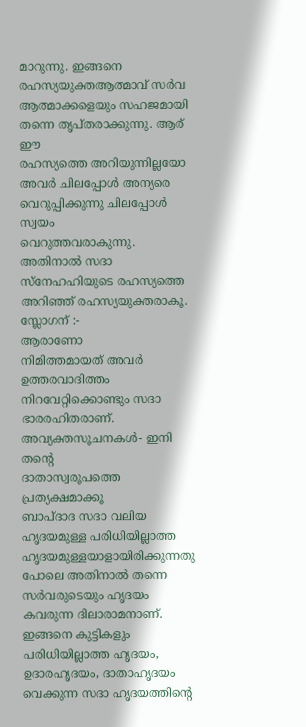മാറുന്നു. ഇങ്ങനെ
രഹസ്യയുക്തആത്മാവ് സർവ ആത്മാക്കളെയും സഹജമായി തന്നെ തൃപ്തരാക്കുന്നു. ആര് ഈ
രഹസ്യത്തെ അറിയുന്നില്ലയോ അവർ ചിലപ്പോൾ അന്യരെ വെറുപ്പിക്കുന്നു ചിലപ്പോൾ സ്വയം
വെറുത്തവരാകുന്നു. അതിനാൽ സദാ സ്നേഹഹിയുടെ രഹസ്യത്തെ അറിഞ്ഞ് രഹസ്യയുക്തരാകൂ.
സ്ലോഗന് :-
ആരാണോ
നിമിത്തമായത് അവർ ഉത്തരവാദിത്തം നിറവേറ്റിക്കൊണ്ടും സദാ ഭാരരഹിതരാണ്.
അവ്യക്തസൂചനകൾ- ഇനി തന്റെ
ദാതാസ്വരൂപത്തെ പ്രത്യക്ഷമാക്കൂ
ബാപ്ദാദ സദാ വലിയ
ഹൃദയമുള്ള പരിധിയില്ലാത്ത ഹൃദയമുള്ളയാളായിരിക്കുന്നതു പോലെ അതിനാൽ തന്നെ
സർവരുടെയും ഹൃദയം കവരുന്ന ദിലാരാമനാണ്. ഇങ്ങനെ കുട്ടികളും പരിധിയില്ലാത്ത ഹൃദയം,
ഉദാരഹൃദയം, ദാതാഹൃദയം വെക്കുന്ന സദാ ഹൃദയത്തിന്റെ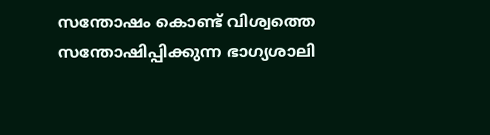സന്തോഷം കൊണ്ട് വിശ്വത്തെ
സന്തോഷിപ്പിക്കുന്ന ഭാഗ്യശാലി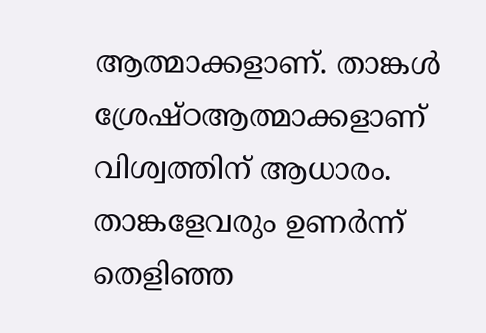ആത്മാക്കളാണ്. താങ്കൾ ശ്രേഷ്ഠആത്മാക്കളാണ്
വിശ്വത്തിന് ആധാരം. താങ്കളേവരും ഉണർന്ന് തെളിഞ്ഞ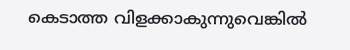കെടാത്ത വിളക്കാകുന്നുവെങ്കിൽ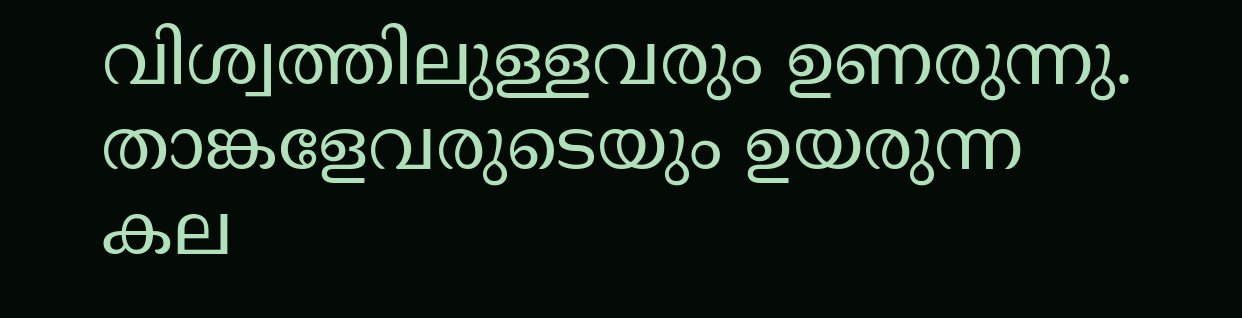വിശ്വത്തിലുള്ളവരും ഉണരുന്നു. താങ്കളേവരുടെയും ഉയരുന്ന കല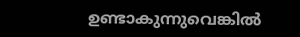ഉണ്ടാകുന്നുവെങ്കിൽ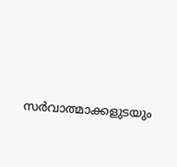സർവാത്മാക്കളുടയും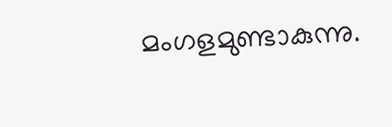മംഗളമുണ്ടാകുന്നു.